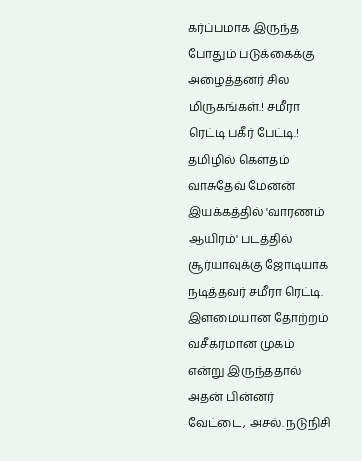கர்ப்பமாக இருந்த போதும் படுக்கைக்கு அழைத்தனர் சில மிருகங்கள்.! சமீரா ரெட்டி பகீர் பேட்டி.!
தமிழில் கெளதம் வாசுதேவ் மேனன் இயக்கத்தில் 'வாரணம் ஆயிரம்' படத்தில் சூர்யாவுக்கு ஜோடியாக நடித்தவர் சமீரா ரெட்டி. இளமையான தோற்றம் வசீகரமான முகம் என்று இருந்ததால் அதன் பின்னர் வேட்டை, அசல். நடுநிசி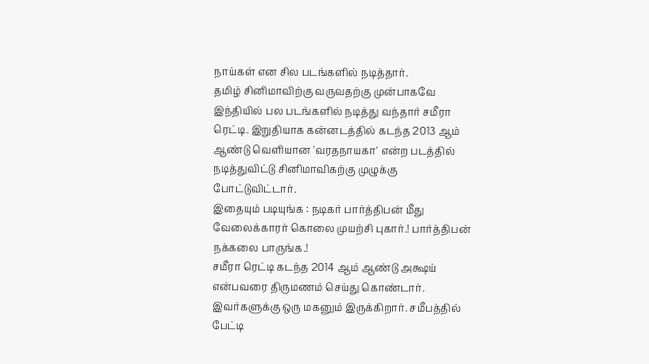நாய்கள் என சில படங்களில் நடித்தார்.
தமிழ் சினிமாவிற்கு வருவதற்கு முன்பாகவே இந்தியில் பல படங்களில் நடித்து வந்தார் சமீரா ரெட்டி. இறுதியாக கன்னடத்தில் கடந்த 2013 ஆம் ஆண்டு வெளியான 'வரதநாயகா' என்ற படத்தில் நடித்துவிட்டு சினிமாவிகற்கு முழுக்கு போட்டுவிட்டார்.
இதையும் படியுங்க : நடிகர் பார்த்திபன் மீது வேலைக்காரர் கொலை முயற்சி புகார்.! பார்த்திபன் நக்கலை பாருங்க.!
சமீரா ரெட்டி கடந்த 2014 ஆம் ஆண்டு அக்ஷய் என்பவரை திருமணம் செய்து கொண்டார். இவர்களுக்கு ஒரு மகனும் இருக்கிறார். சமீபத்தில் பேட்டி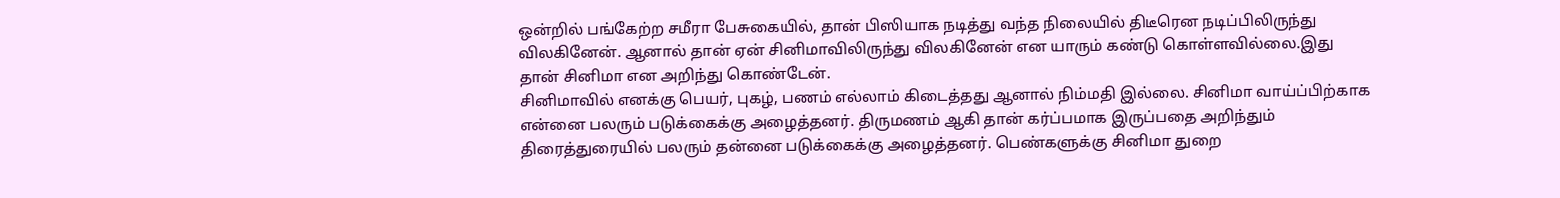ஒன்றில் பங்கேற்ற சமீரா பேசுகையில், தான் பிஸியாக நடித்து வந்த நிலையில் திடீரென நடிப்பிலிருந்து விலகினேன். ஆனால் தான் ஏன் சினிமாவிலிருந்து விலகினேன் என யாரும் கண்டு கொள்ளவில்லை.இது தான் சினிமா என அறிந்து கொண்டேன்.
சினிமாவில் எனக்கு பெயர், புகழ், பணம் எல்லாம் கிடைத்தது ஆனால் நிம்மதி இல்லை. சினிமா வாய்ப்பிற்காக என்னை பலரும் படுக்கைக்கு அழைத்தனர். திருமணம் ஆகி தான் கர்ப்பமாக இருப்பதை அறிந்தும் திரைத்துரையில் பலரும் தன்னை படுக்கைக்கு அழைத்தனர். பெண்களுக்கு சினிமா துறை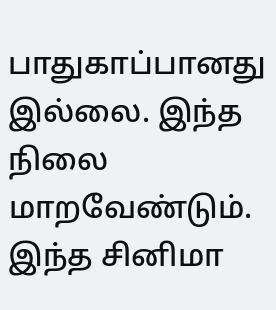பாதுகாப்பானது இல்லை. இந்த நிலை மாறவேண்டும். இந்த சினிமா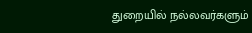துறையில் நல்லவர்களும்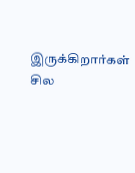இருக்கிறார்கள் சில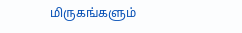மிருகங்களும்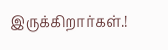இருக்கிறார்கள்.!